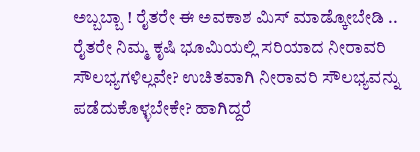ಅಬ್ಬಬ್ಬಾ ! ರೈತರೇ ಈ ಅವಕಾಶ ಮಿಸ್ ಮಾಡ್ಕೋಬೇಡಿ .. ರೈತರೇ ನಿಮ್ಮ ಕೃಷಿ ಭೂಮಿಯಲ್ಲಿ ಸರಿಯಾದ ನೀರಾವರಿ ಸೌಲಭ್ಯಗಳಿಲ್ಲವೇ? ಉಚಿತವಾಗಿ ನೀರಾವರಿ ಸೌಲಭ್ಯವನ್ನು ಪಡೆದುಕೊಳ್ಳಬೇಕೇ? ಹಾಗಿದ್ದರೆ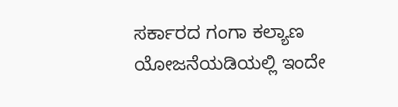ಸರ್ಕಾರದ ಗಂಗಾ ಕಲ್ಯಾಣ ಯೋಜನೆಯಡಿಯಲ್ಲಿ ಇಂದೇ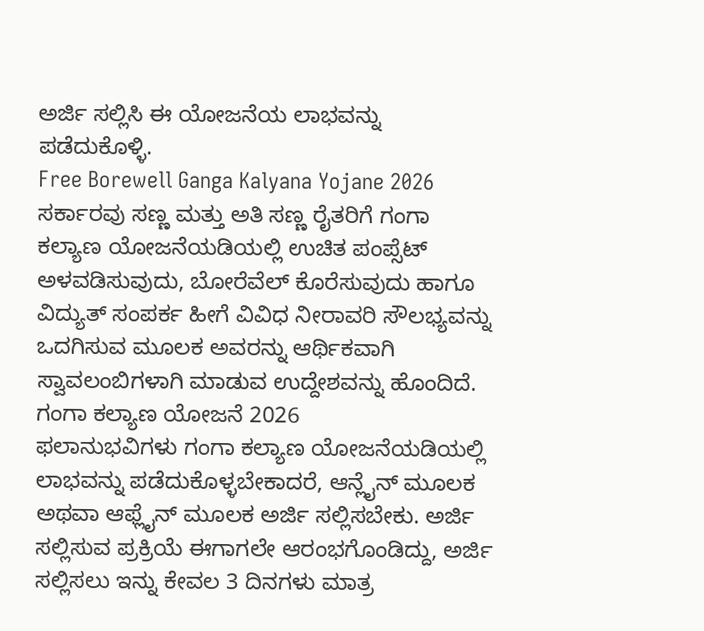ಅರ್ಜಿ ಸಲ್ಲಿಸಿ ಈ ಯೋಜನೆಯ ಲಾಭವನ್ನು ಪಡೆದುಕೊಳ್ಳಿ.
Free Borewell Ganga Kalyana Yojane 2026
ಸರ್ಕಾರವು ಸಣ್ಣ ಮತ್ತು ಅತಿ ಸಣ್ಣ ರೈತರಿಗೆ ಗಂಗಾ ಕಲ್ಯಾಣ ಯೋಜನೆಯಡಿಯಲ್ಲಿ ಉಚಿತ ಪಂಪ್ಸೆಟ್ ಅಳವಡಿಸುವುದು, ಬೋರೆವೆಲ್ ಕೊರೆಸುವುದು ಹಾಗೂ ವಿದ್ಯುತ್ ಸಂಪರ್ಕ ಹೀಗೆ ವಿವಿಧ ನೀರಾವರಿ ಸೌಲಭ್ಯವನ್ನು ಒದಗಿಸುವ ಮೂಲಕ ಅವರನ್ನು ಆರ್ಥಿಕವಾಗಿ ಸ್ವಾವಲಂಬಿಗಳಾಗಿ ಮಾಡುವ ಉದ್ದೇಶವನ್ನು ಹೊಂದಿದೆ.
ಗಂಗಾ ಕಲ್ಯಾಣ ಯೋಜನೆ 2026
ಫಲಾನುಭವಿಗಳು ಗಂಗಾ ಕಲ್ಯಾಣ ಯೋಜನೆಯಡಿಯಲ್ಲಿ ಲಾಭವನ್ನು ಪಡೆದುಕೊಳ್ಳಬೇಕಾದರೆ, ಆನ್ಲೈನ್ ಮೂಲಕ ಅಥವಾ ಆಫ್ಲೈನ್ ಮೂಲಕ ಅರ್ಜಿ ಸಲ್ಲಿಸಬೇಕು. ಅರ್ಜಿ ಸಲ್ಲಿಸುವ ಪ್ರಕ್ರಿಯೆ ಈಗಾಗಲೇ ಆರಂಭಗೊಂಡಿದ್ದು, ಅರ್ಜಿ ಸಲ್ಲಿಸಲು ಇನ್ನು ಕೇವಲ 3 ದಿನಗಳು ಮಾತ್ರ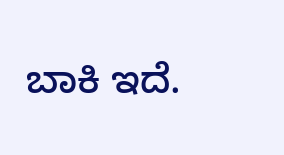ಬಾಕಿ ಇದೆ.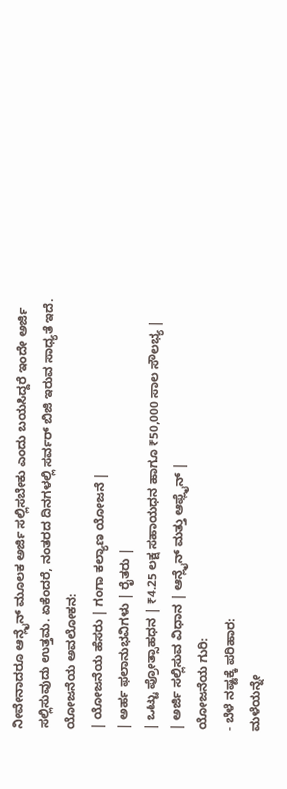ನೀವೇನಾದರೂ ಆನ್ಲೈನ್ ಮೂಲಕ ಅರ್ಜಿ ಸಲ್ಲಿಸಬೇಕು ಎಂದು ಬಯಸಿದ್ದರೆ ಇಂದೇ ಅರ್ಜಿ ಸಲ್ಲಿಸುವುದು ಉತ್ತಮ. ಏಕೆಂದರೆ, ನಂತರದ ದಿನಗಳಲ್ಲಿ ಸರ್ವರ್ ಬಿಜಿ ಇರುವ ಸಾಧ್ಯತೆ ಇದೆ.
ಯೋಜನೆಯ ಅವಲೋಕನ:
| ಯೋಜನೆಯ ಹೆಸರು | ಗಂಗಾ ಕಲ್ಯಾಣ ಯೋಜನೆ |
| ಅರ್ಹ ಫಲಾನುಭವಿಗಳು | ರೈತರು |
| ಒಟ್ಟು ಪ್ರೋತ್ಸಾಹಧನ | ₹4.25 ಲಕ್ಷ ಸಹಾಯಧನ ಹಾಗೂ ₹50,000 ಸಾಲ ಸೌಲಭ್ಯ |
| ಅರ್ಜಿ ಸಲ್ಲಿಸುವ ವಿಧಾನ | ಆನ್ಲೈನ್ ಮತ್ತು ಆಫ್ಲೈನ್ |
ಯೋಜನೆಯ ಗುರಿ:
- ಬೆಳೆ ನಷ್ಟಕ್ಕೆ ಪರಿಹಾರ:
ಮಳೆಯನ್ನೇ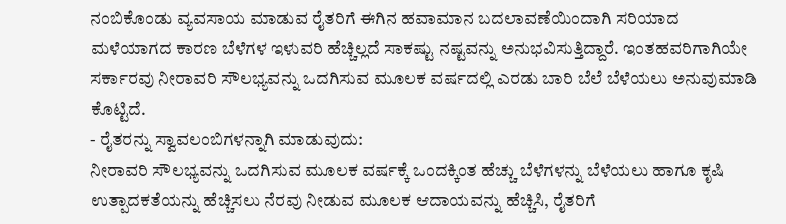ನಂಬಿಕೊಂಡು ವ್ಯವಸಾಯ ಮಾಡುವ ರೈತರಿಗೆ ಈಗಿನ ಹವಾಮಾನ ಬದಲಾವಣೆಯಿಂದಾಗಿ ಸರಿಯಾದ ಮಳೆಯಾಗದ ಕಾರಣ ಬೆಳೆಗಳ ಇಳುವರಿ ಹೆಚ್ಚಿಲ್ಲದೆ ಸಾಕಷ್ಟು ನಷ್ಟವನ್ನು ಅನುಭವಿಸುತ್ತಿದ್ದಾರೆ. ಇಂತಹವರಿಗಾಗಿಯೇ ಸರ್ಕಾರವು ನೀರಾವರಿ ಸೌಲಭ್ಯವನ್ನು ಒದಗಿಸುವ ಮೂಲಕ ವರ್ಷದಲ್ಲಿ ಎರಡು ಬಾರಿ ಬೆಲೆ ಬೆಳೆಯಲು ಅನುವುಮಾಡಿ ಕೊಟ್ಟಿದೆ.
- ರೈತರನ್ನು ಸ್ವಾವಲಂಬಿಗಳನ್ನಾಗಿ ಮಾಡುವುದು:
ನೀರಾವರಿ ಸೌಲಭ್ಯವನ್ನು ಒದಗಿಸುವ ಮೂಲಕ ವರ್ಷಕ್ಕೆ ಒಂದಕ್ಕಿಂತ ಹೆಚ್ಚು ಬೆಳೆಗಳನ್ನು ಬೆಳೆಯಲು ಹಾಗೂ ಕೃಷಿ ಉತ್ಪಾದಕತೆಯನ್ನು ಹೆಚ್ಚಿಸಲು ನೆರವು ನೀಡುವ ಮೂಲಕ ಆದಾಯವನ್ನು ಹೆಚ್ಚಿಸಿ, ರೈತರಿಗೆ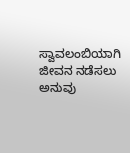ಸ್ವಾವಲಂಬಿಯಾಗಿ ಜೀವನ ನಡೆಸಲು ಅನುವು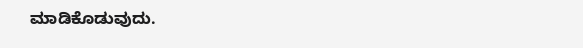ಮಾಡಿಕೊಡುವುದು.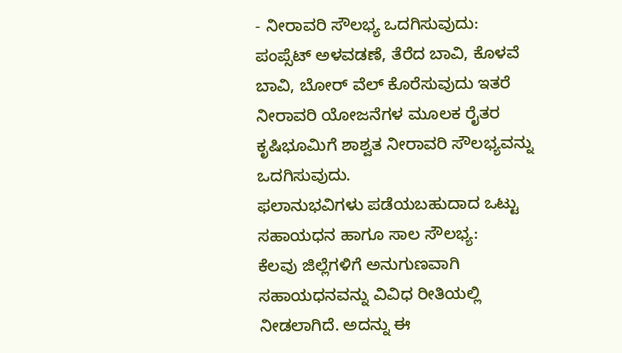- ನೀರಾವರಿ ಸೌಲಭ್ಯ ಒದಗಿಸುವುದು:
ಪಂಪ್ಸೆಟ್ ಅಳವಡಣೆ, ತೆರೆದ ಬಾವಿ, ಕೊಳವೆ ಬಾವಿ, ಬೋರ್ ವೆಲ್ ಕೊರೆಸುವುದು ಇತರೆ ನೀರಾವರಿ ಯೋಜನೆಗಳ ಮೂಲಕ ರೈತರ ಕೃಷಿಭೂಮಿಗೆ ಶಾಶ್ವತ ನೀರಾವರಿ ಸೌಲಭ್ಯವನ್ನು ಒದಗಿಸುವುದು.
ಫಲಾನುಭವಿಗಳು ಪಡೆಯಬಹುದಾದ ಒಟ್ಟು ಸಹಾಯಧನ ಹಾಗೂ ಸಾಲ ಸೌಲಭ್ಯ:
ಕೆಲವು ಜಿಲ್ಲೆಗಳಿಗೆ ಅನುಗುಣವಾಗಿ ಸಹಾಯಧನವನ್ನು ವಿವಿಧ ರೀತಿಯಲ್ಲಿ ನೀಡಲಾಗಿದೆ. ಅದನ್ನು ಈ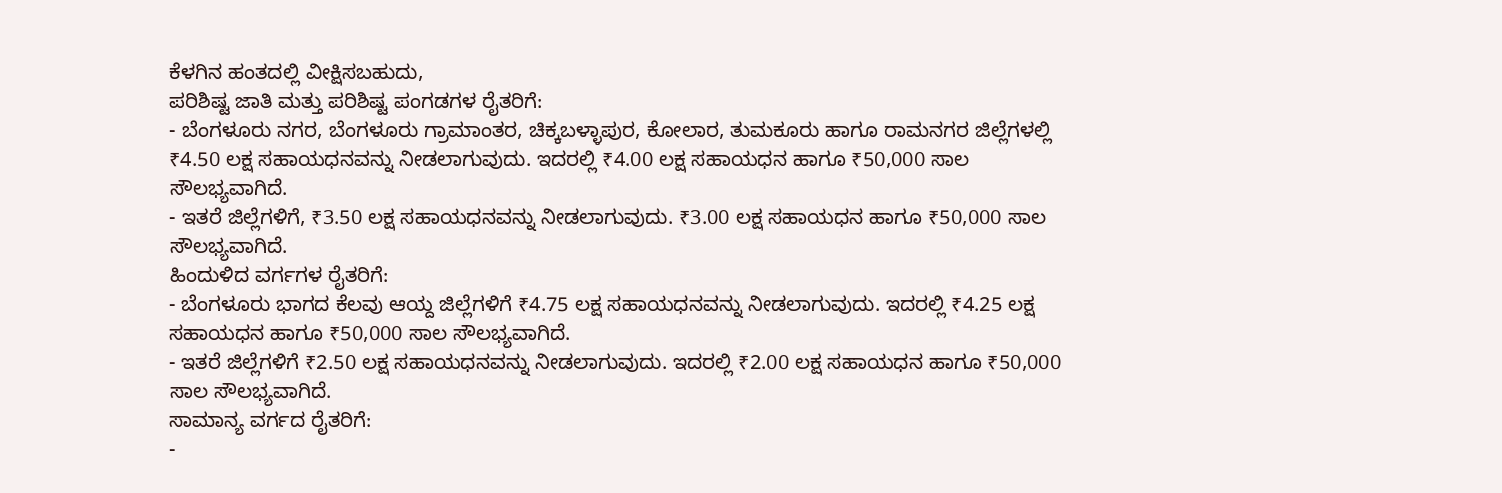ಕೆಳಗಿನ ಹಂತದಲ್ಲಿ ವೀಕ್ಷಿಸಬಹುದು,
ಪರಿಶಿಷ್ಟ ಜಾತಿ ಮತ್ತು ಪರಿಶಿಷ್ಟ ಪಂಗಡಗಳ ರೈತರಿಗೆ:
- ಬೆಂಗಳೂರು ನಗರ, ಬೆಂಗಳೂರು ಗ್ರಾಮಾಂತರ, ಚಿಕ್ಕಬಳ್ಳಾಪುರ, ಕೋಲಾರ, ತುಮಕೂರು ಹಾಗೂ ರಾಮನಗರ ಜಿಲ್ಲೆಗಳಲ್ಲಿ ₹4.50 ಲಕ್ಷ ಸಹಾಯಧನವನ್ನು ನೀಡಲಾಗುವುದು. ಇದರಲ್ಲಿ ₹4.00 ಲಕ್ಷ ಸಹಾಯಧನ ಹಾಗೂ ₹50,000 ಸಾಲ ಸೌಲಭ್ಯವಾಗಿದೆ.
- ಇತರೆ ಜಿಲ್ಲೆಗಳಿಗೆ, ₹3.50 ಲಕ್ಷ ಸಹಾಯಧನವನ್ನು ನೀಡಲಾಗುವುದು. ₹3.00 ಲಕ್ಷ ಸಹಾಯಧನ ಹಾಗೂ ₹50,000 ಸಾಲ ಸೌಲಭ್ಯವಾಗಿದೆ.
ಹಿಂದುಳಿದ ವರ್ಗಗಳ ರೈತರಿಗೆ:
- ಬೆಂಗಳೂರು ಭಾಗದ ಕೆಲವು ಆಯ್ದ ಜಿಲ್ಲೆಗಳಿಗೆ ₹4.75 ಲಕ್ಷ ಸಹಾಯಧನವನ್ನು ನೀಡಲಾಗುವುದು. ಇದರಲ್ಲಿ ₹4.25 ಲಕ್ಷ ಸಹಾಯಧನ ಹಾಗೂ ₹50,000 ಸಾಲ ಸೌಲಭ್ಯವಾಗಿದೆ.
- ಇತರೆ ಜಿಲ್ಲೆಗಳಿಗೆ ₹2.50 ಲಕ್ಷ ಸಹಾಯಧನವನ್ನು ನೀಡಲಾಗುವುದು. ಇದರಲ್ಲಿ ₹2.00 ಲಕ್ಷ ಸಹಾಯಧನ ಹಾಗೂ ₹50,000 ಸಾಲ ಸೌಲಭ್ಯವಾಗಿದೆ.
ಸಾಮಾನ್ಯ ವರ್ಗದ ರೈತರಿಗೆ:
-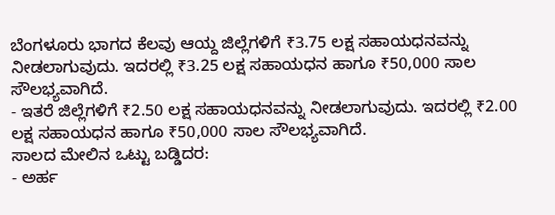ಬೆಂಗಳೂರು ಭಾಗದ ಕೆಲವು ಆಯ್ದ ಜಿಲ್ಲೆಗಳಿಗೆ ₹3.75 ಲಕ್ಷ ಸಹಾಯಧನವನ್ನು ನೀಡಲಾಗುವುದು. ಇದರಲ್ಲಿ ₹3.25 ಲಕ್ಷ ಸಹಾಯಧನ ಹಾಗೂ ₹50,000 ಸಾಲ ಸೌಲಭ್ಯವಾಗಿದೆ.
- ಇತರೆ ಜಿಲ್ಲೆಗಳಿಗೆ ₹2.50 ಲಕ್ಷ ಸಹಾಯಧನವನ್ನು ನೀಡಲಾಗುವುದು. ಇದರಲ್ಲಿ ₹2.00 ಲಕ್ಷ ಸಹಾಯಧನ ಹಾಗೂ ₹50,000 ಸಾಲ ಸೌಲಭ್ಯವಾಗಿದೆ.
ಸಾಲದ ಮೇಲಿನ ಒಟ್ಟು ಬಡ್ಡಿದರ:
- ಅರ್ಹ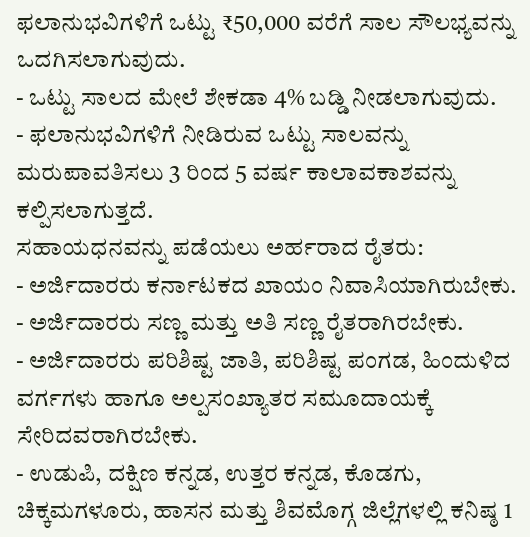ಫಲಾನುಭವಿಗಳಿಗೆ ಒಟ್ಟು ₹50,000 ವರೆಗೆ ಸಾಲ ಸೌಲಭ್ಯವನ್ನು ಒದಗಿಸಲಾಗುವುದು.
- ಒಟ್ಟು ಸಾಲದ ಮೇಲೆ ಶೇಕಡಾ 4% ಬಡ್ಡಿ ನೀಡಲಾಗುವುದು.
- ಫಲಾನುಭವಿಗಳಿಗೆ ನೀಡಿರುವ ಒಟ್ಟು ಸಾಲವನ್ನು ಮರುಪಾವತಿಸಲು 3 ರಿಂದ 5 ವರ್ಷ ಕಾಲಾವಕಾಶವನ್ನು ಕಲ್ಪಿಸಲಾಗುತ್ತದೆ.
ಸಹಾಯಧನವನ್ನು ಪಡೆಯಲು ಅರ್ಹರಾದ ರೈತರು:
- ಅರ್ಜಿದಾರರು ಕರ್ನಾಟಕದ ಖಾಯಂ ನಿವಾಸಿಯಾಗಿರುಬೇಕು.
- ಅರ್ಜಿದಾರರು ಸಣ್ಣ ಮತ್ತು ಅತಿ ಸಣ್ಣ ರೈತರಾಗಿರಬೇಕು.
- ಅರ್ಜಿದಾರರು ಪರಿಶಿಷ್ಟ ಜಾತಿ, ಪರಿಶಿಷ್ಟ ಪಂಗಡ, ಹಿಂದುಳಿದ ವರ್ಗಗಳು ಹಾಗೂ ಅಲ್ಪಸಂಖ್ಯಾತರ ಸಮೂದಾಯಕ್ಕೆ ಸೇರಿದವರಾಗಿರಬೇಕು.
- ಉಡುಪಿ, ದಕ್ಷಿಣ ಕನ್ನಡ, ಉತ್ತರ ಕನ್ನಡ, ಕೊಡಗು, ಚಿಕ್ಕಮಗಳೂರು, ಹಾಸನ ಮತ್ತು ಶಿವಮೊಗ್ಗ ಜಿಲ್ಲೆಗಳಲ್ಲಿ ಕನಿಷ್ಠ 1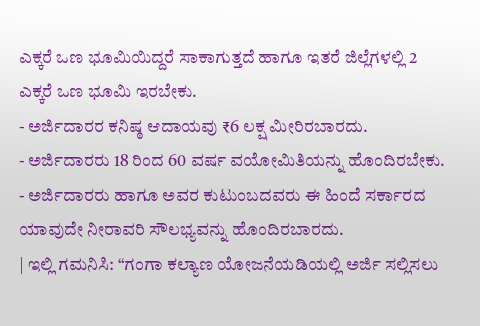ಎಕ್ಕರೆ ಒಣ ಭೂಮಿಯಿದ್ದರೆ ಸಾಕಾಗುತ್ತದೆ ಹಾಗೂ ಇತರೆ ಜಿಲ್ಲೆಗಳಲ್ಲಿ 2 ಎಕ್ಕರೆ ಒಣ ಭೂಮಿ ಇರಬೇಕು.
- ಅರ್ಜಿದಾರರ ಕನಿಷ್ಠ ಆದಾಯವು ₹6 ಲಕ್ಷ ಮೀರಿರಬಾರದು.
- ಅರ್ಜಿದಾರರು 18 ರಿಂದ 60 ವರ್ಷ ವಯೋಮಿತಿಯನ್ನು ಹೊಂದಿರಬೇಕು.
- ಅರ್ಜಿದಾರರು ಹಾಗೂ ಅವರ ಕುಟುಂಬದವರು ಈ ಹಿಂದೆ ಸರ್ಕಾರದ ಯಾವುದೇ ನೀರಾವರಿ ಸೌಲಭ್ಯವನ್ನು ಹೊಂದಿರಬಾರದು.
| ಇಲ್ಲಿ ಗಮನಿಸಿ: “ಗಂಗಾ ಕಲ್ಯಾಣ ಯೋಜನೆಯಡಿಯಲ್ಲಿ ಅರ್ಜಿ ಸಲ್ಲಿಸಲು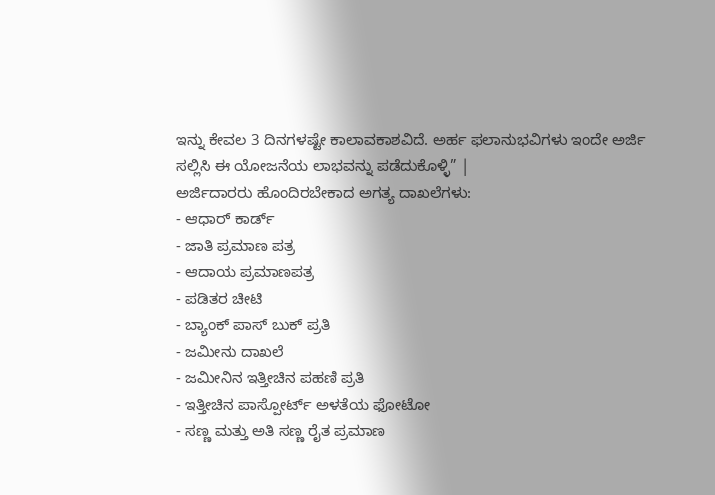ಇನ್ನು ಕೇವಲ 3 ದಿನಗಳಷ್ಟೇ ಕಾಲಾವಕಾಶವಿದೆ. ಅರ್ಹ ಫಲಾನುಭವಿಗಳು ಇಂದೇ ಅರ್ಜಿ ಸಲ್ಲಿಸಿ ಈ ಯೋಜನೆಯ ಲಾಭವನ್ನು ಪಡೆದುಕೊಳ್ಳಿ” |
ಅರ್ಜಿದಾರರು ಹೊಂದಿರಬೇಕಾದ ಅಗತ್ಯ ದಾಖಲೆಗಳು:
- ಆಧಾರ್ ಕಾರ್ಡ್
- ಜಾತಿ ಪ್ರಮಾಣ ಪತ್ರ
- ಆದಾಯ ಪ್ರಮಾಣಪತ್ರ
- ಪಡಿತರ ಚೀಟಿ
- ಬ್ಯಾಂಕ್ ಪಾಸ್ ಬುಕ್ ಪ್ರತಿ
- ಜಮೀನು ದಾಖಲೆ
- ಜಮೀನಿನ ಇತ್ತೀಚಿನ ಪಹಣಿ ಪ್ರತಿ
- ಇತ್ತೀಚಿನ ಪಾಸ್ಪೋರ್ಟ್ ಅಳತೆಯ ಫೋಟೋ
- ಸಣ್ಣ ಮತ್ತು ಅತಿ ಸಣ್ಣ ರೈತ ಪ್ರಮಾಣ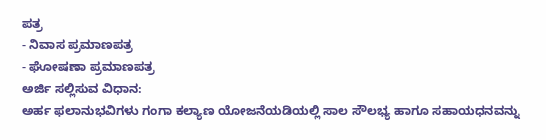ಪತ್ರ
- ನಿವಾಸ ಪ್ರಮಾಣಪತ್ರ
- ಘೋಷಣಾ ಪ್ರಮಾಣಪತ್ರ
ಅರ್ಜಿ ಸಲ್ಲಿಸುವ ವಿಧಾನ:
ಅರ್ಹ ಫಲಾನುಭವಿಗಳು ಗಂಗಾ ಕಲ್ಯಾಣ ಯೋಜನೆಯಡಿಯಲ್ಲಿ ಸಾಲ ಸೌಲಭ್ಯ ಹಾಗೂ ಸಹಾಯಧನವನ್ನು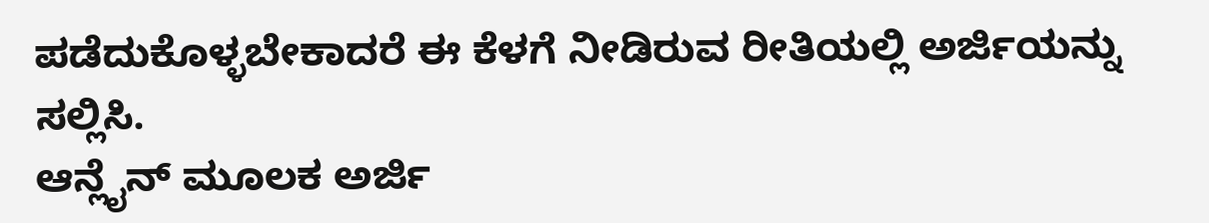ಪಡೆದುಕೊಳ್ಳಬೇಕಾದರೆ ಈ ಕೆಳಗೆ ನೀಡಿರುವ ರೀತಿಯಲ್ಲಿ ಅರ್ಜಿಯನ್ನು ಸಲ್ಲಿಸಿ.
ಆನ್ಲೈನ್ ಮೂಲಕ ಅರ್ಜಿ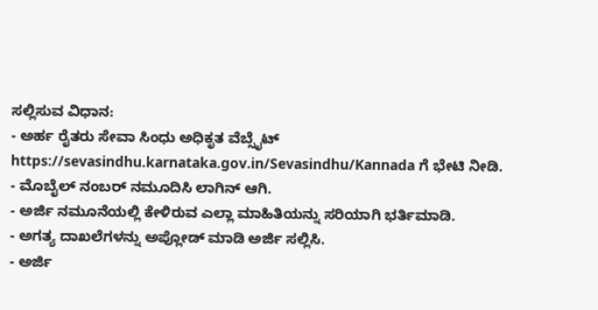ಸಲ್ಲಿಸುವ ವಿಧಾನ:
- ಅರ್ಹ ರೈತರು ಸೇವಾ ಸಿಂಧು ಅಧಿಕೃತ ವೆಬ್ಸೈಟ್ https://sevasindhu.karnataka.gov.in/Sevasindhu/Kannada ಗೆ ಭೇಟಿ ನೀಡಿ.
- ಮೊಬೈಲ್ ನಂಬರ್ ನಮೂದಿಸಿ ಲಾಗಿನ್ ಆಗಿ.
- ಅರ್ಜಿ ನಮೂನೆಯಲ್ಲಿ ಕೇಳಿರುವ ಎಲ್ಲಾ ಮಾಹಿತಿಯನ್ನು ಸರಿಯಾಗಿ ಭರ್ತಿಮಾಡಿ.
- ಅಗತ್ಯ ದಾಖಲೆಗಳನ್ನು ಅಪ್ಲೋಡ್ ಮಾಡಿ ಅರ್ಜಿ ಸಲ್ಲಿಸಿ.
- ಅರ್ಜಿ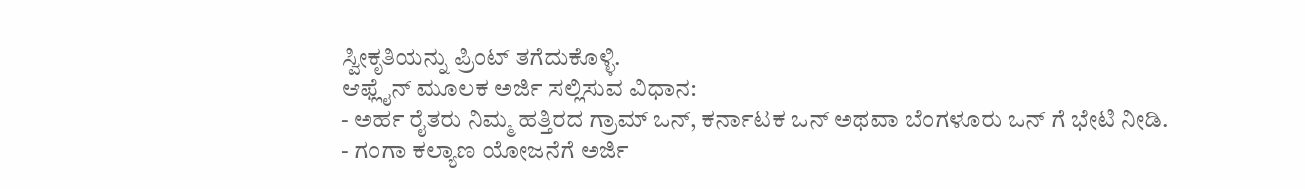ಸ್ವೀಕೃತಿಯನ್ನು ಪ್ರಿಂಟ್ ತಗೆದುಕೊಳ್ಳಿ.
ಆಫ್ಲೈನ್ ಮೂಲಕ ಅರ್ಜಿ ಸಲ್ಲಿಸುವ ವಿಧಾನ:
- ಅರ್ಹ ರೈತರು ನಿಮ್ಮ ಹತ್ತಿರದ ಗ್ರಾಮ್ ಒನ್, ಕರ್ನಾಟಕ ಒನ್ ಅಥವಾ ಬೆಂಗಳೂರು ಒನ್ ಗೆ ಭೇಟಿ ನೀಡಿ.
- ಗಂಗಾ ಕಲ್ಯಾಣ ಯೋಜನೆಗೆ ಅರ್ಜಿ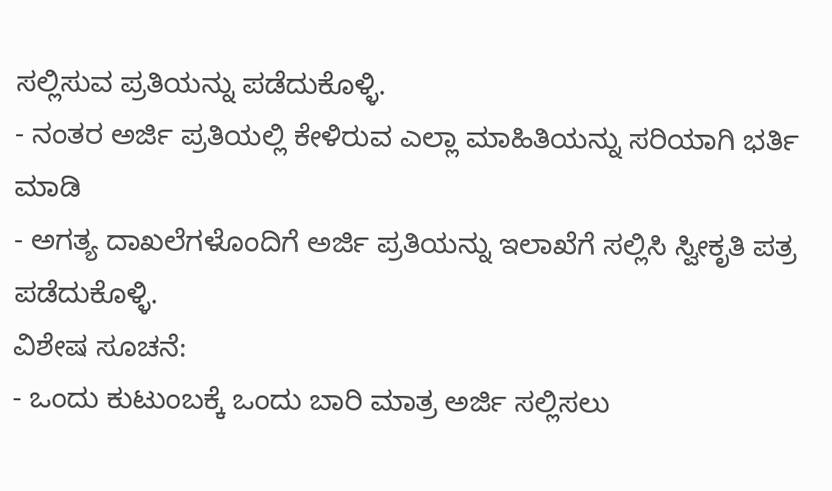ಸಲ್ಲಿಸುವ ಪ್ರತಿಯನ್ನು ಪಡೆದುಕೊಳ್ಳಿ.
- ನಂತರ ಅರ್ಜಿ ಪ್ರತಿಯಲ್ಲಿ ಕೇಳಿರುವ ಎಲ್ಲಾ ಮಾಹಿತಿಯನ್ನು ಸರಿಯಾಗಿ ಭರ್ತಿ ಮಾಡಿ
- ಅಗತ್ಯ ದಾಖಲೆಗಳೊಂದಿಗೆ ಅರ್ಜಿ ಪ್ರತಿಯನ್ನು ಇಲಾಖೆಗೆ ಸಲ್ಲಿಸಿ ಸ್ವೀಕೃತಿ ಪತ್ರ ಪಡೆದುಕೊಳ್ಳಿ.
ವಿಶೇಷ ಸೂಚನೆ:
- ಒಂದು ಕುಟುಂಬಕ್ಕೆ ಒಂದು ಬಾರಿ ಮಾತ್ರ ಅರ್ಜಿ ಸಲ್ಲಿಸಲು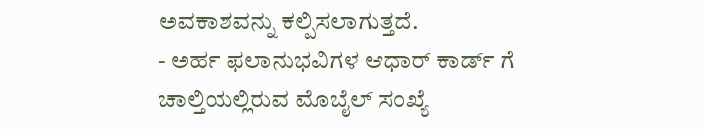ಅವಕಾಶವನ್ನು ಕಲ್ಪಿಸಲಾಗುತ್ತದೆ.
- ಅರ್ಹ ಫಲಾನುಭವಿಗಳ ಆಧಾರ್ ಕಾರ್ಡ್ ಗೆ ಚಾಲ್ತಿಯಲ್ಲಿರುವ ಮೊಬೈಲ್ ಸಂಖ್ಯೆ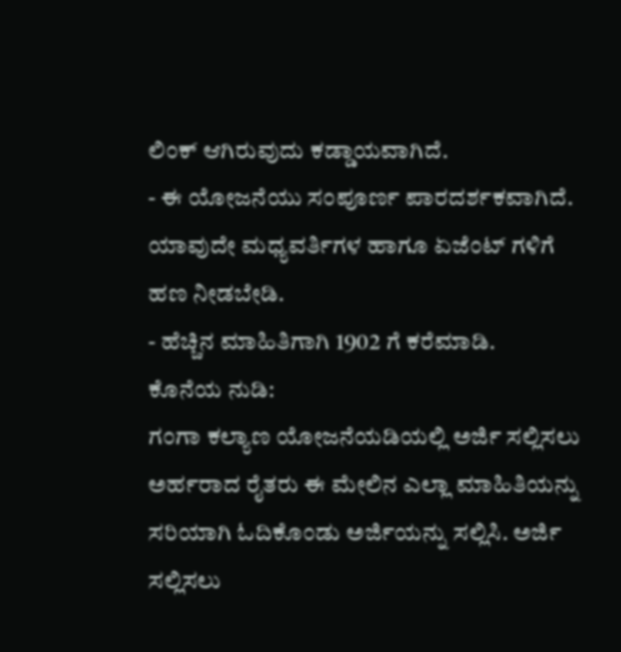ಲಿಂಕ್ ಆಗಿರುವುದು ಕಡ್ಡಾಯವಾಗಿದೆ.
- ಈ ಯೋಜನೆಯು ಸಂಪೂರ್ಣ ಪಾರದರ್ಶಕವಾಗಿದೆ. ಯಾವುದೇ ಮಧ್ಯವರ್ತಿಗಳ ಹಾಗೂ ಏಜೆಂಟ್ ಗಳಿಗೆ ಹಣ ನೀಡಬೇಡಿ.
- ಹೆಚ್ಚಿನ ಮಾಹಿತಿಗಾಗಿ 1902 ಗೆ ಕರೆಮಾಡಿ.
ಕೊನೆಯ ನುಡಿ:
ಗಂಗಾ ಕಲ್ಯಾಣ ಯೋಜನೆಯಡಿಯಲ್ಲಿ ಅರ್ಜಿ ಸಲ್ಲಿಸಲು ಅರ್ಹರಾದ ರೈತರು ಈ ಮೇಲಿನ ಎಲ್ಲಾ ಮಾಹಿತಿಯನ್ನು ಸರಿಯಾಗಿ ಓದಿಕೊಂಡು ಅರ್ಜಿಯನ್ನು ಸಲ್ಲಿಸಿ. ಅರ್ಜಿ ಸಲ್ಲಿಸಲು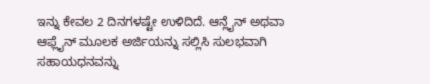ಇನ್ನು ಕೇವಲ 2 ದಿನಗಳಷ್ಟೇ ಉಳಿದಿದೆ. ಆನ್ಲೈನ್ ಅಥವಾ ಆಫ್ಲೈನ್ ಮೂಲಕ ಅರ್ಜಿಯನ್ನು ಸಲ್ಲಿಸಿ ಸುಲಭವಾಗಿ ಸಹಾಯಧನವನ್ನು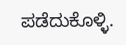ಪಡೆದುಕೊಳ್ಳಿ.